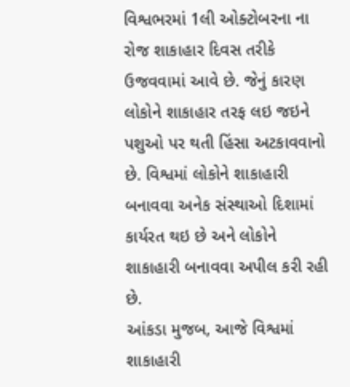વિશ્વભરમાં 1લી ઓક્ટોબરના ના રોજ શાકાહાર દિવસ તરીકે ઉજવવામાં આવે છે. જેનું કારણ લોકોને શાકાહાર તરફ લઇ જઇને પશુઓ પર થતી હિંસા અટકાવવાનો છે. વિશ્વમાં લોકોને શાકાહારી બનાવવા અનેક સંસ્થાઓ દિશામાં કાર્યરત થઇ છે અને લોકોને શાકાહારી બનાવવા અપીલ કરી રહી છે.
આંકડા મુજબ, આજે વિશ્વમાં શાકાહારી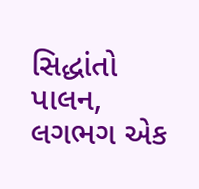સિદ્ધાંતો પાલન, લગભગ એક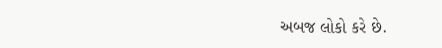અબજ લોકો કરે છે.